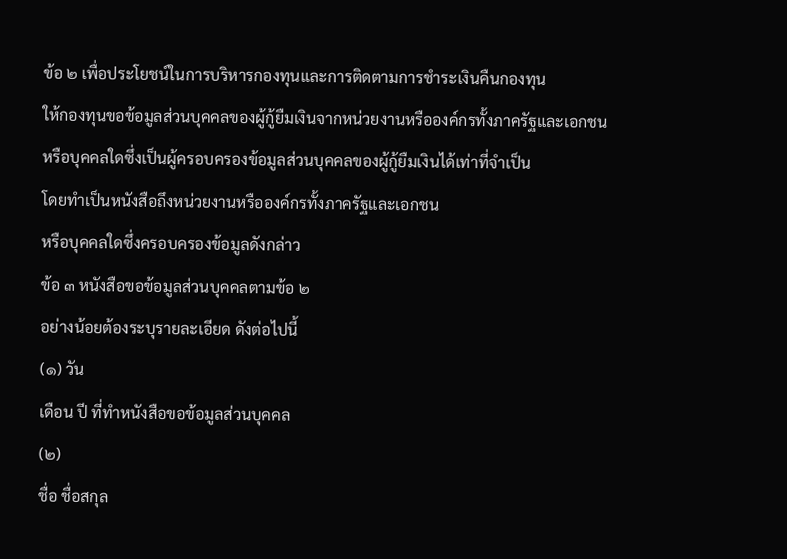ข้อ ๒ เพื่อประโยชน์ในการบริหารกองทุนและการติดตามการชำระเงินคืนกองทุน
ให้กองทุนขอข้อมูลส่วนบุคคลของผู้กู้ยืมเงินจากหน่วยงานหรือองค์กรทั้งภาครัฐและเอกชน
หรือบุคคลใดซึ่งเป็นผู้ครอบครองข้อมูลส่วนบุคคลของผู้กู้ยืมเงินได้เท่าที่จำเป็น
โดยทำเป็นหนังสือถึงหน่วยงานหรือองค์กรทั้งภาครัฐและเอกชน
หรือบุคคลใดซึ่งครอบครองข้อมูลดังกล่าว
ข้อ ๓ หนังสือขอข้อมูลส่วนบุคคลตามข้อ ๒
อย่างน้อยต้องระบุรายละเอียด ดังต่อไปนี้
(๑) วัน
เดือน ปี ที่ทำหนังสือขอข้อมูลส่วนบุคคล
(๒)
ชื่อ ชื่อสกุล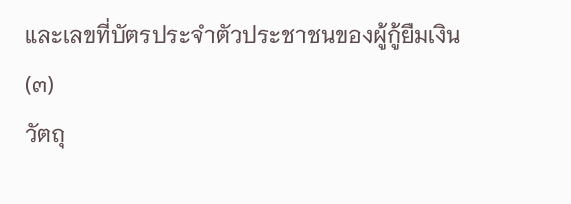และเลขที่บัตรประจำตัวประชาชนของผู้กู้ยืมเงิน
(๓)
วัตถุ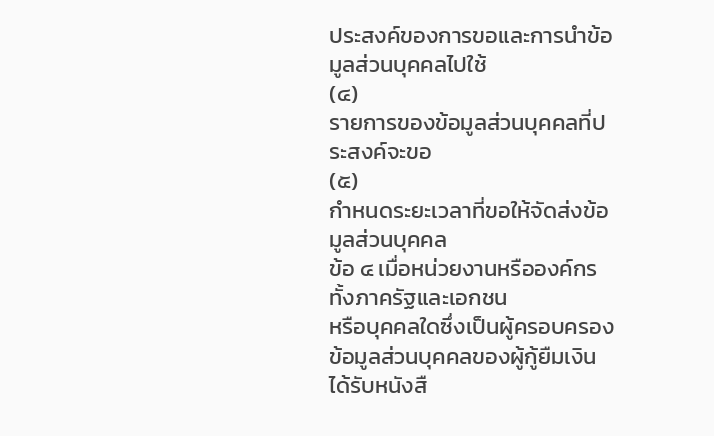ประสงค์ของการขอและการนำข้อมูลส่วนบุคคลไปใช้
(๔)
รายการของข้อมูลส่วนบุคคลที่ประสงค์จะขอ
(๕)
กำหนดระยะเวลาที่ขอให้จัดส่งข้อมูลส่วนบุคคล
ข้อ ๔ เมื่อหน่วยงานหรือองค์กรทั้งภาครัฐและเอกชน
หรือบุคคลใดซึ่งเป็นผู้ครอบครองข้อมูลส่วนบุคคลของผู้กู้ยืมเงิน
ได้รับหนังสื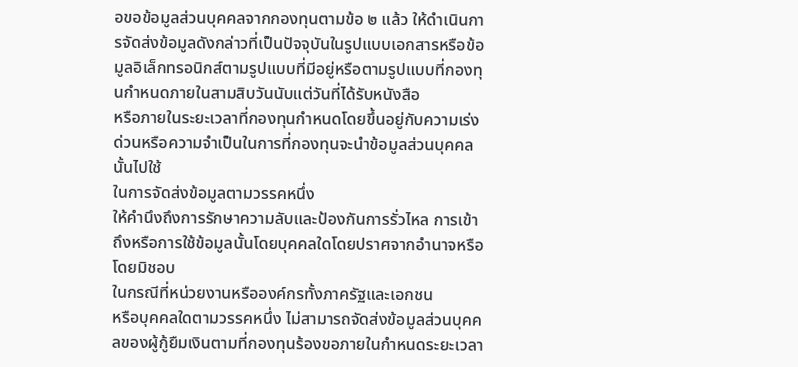อขอข้อมูลส่วนบุคคลจากกองทุนตามข้อ ๒ แล้ว ให้ดำเนินการจัดส่งข้อมูลดังกล่าวที่เป็นปัจจุบันในรูปแบบเอกสารหรือข้อมูลอิเล็กทรอนิกส์ตามรูปแบบที่มีอยู่หรือตามรูปแบบที่กองทุนกำหนดภายในสามสิบวันนับแต่วันที่ได้รับหนังสือ
หรือภายในระยะเวลาที่กองทุนกำหนดโดยขึ้นอยู่กับความเร่งด่วนหรือความจำเป็นในการที่กองทุนจะนำข้อมูลส่วนบุคคลนั้นไปใช้
ในการจัดส่งข้อมูลตามวรรคหนึ่ง
ให้คำนึงถึงการรักษาความลับและป้องกันการรั่วไหล การเข้าถึงหรือการใช้ข้อมูลนั้นโดยบุคคลใดโดยปราศจากอำนาจหรือโดยมิชอบ
ในกรณีที่หน่วยงานหรือองค์กรทั้งภาครัฐและเอกชน
หรือบุคคลใดตามวรรคหนึ่ง ไม่สามารถจัดส่งข้อมูลส่วนบุคคลของผู้กู้ยืมเงินตามที่กองทุนร้องขอภายในกำหนดระยะเวลา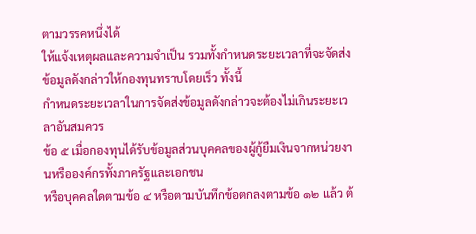ตามวรรคหนึ่งได้
ให้แจ้งเหตุผลและความจำเป็น รวมทั้งกำหนดระยะเวลาที่จะจัดส่งข้อมูลดังกล่าวให้กองทุนทราบโดยเร็ว ทั้งนี้
กำหนดระยะเวลาในการจัดส่งข้อมูลดังกล่าวจะต้องไม่เกินระยะเวลาอันสมควร
ข้อ ๕ เมื่อกองทุนได้รับข้อมูลส่วนบุคคลของผู้กู้ยืมเงินจากหน่วยงานหรือองค์กรทั้งภาครัฐและเอกชน
หรือบุคคลใดตามข้อ ๔ หรือตามบันทึกข้อตกลงตามข้อ ๑๒ แล้ว ต้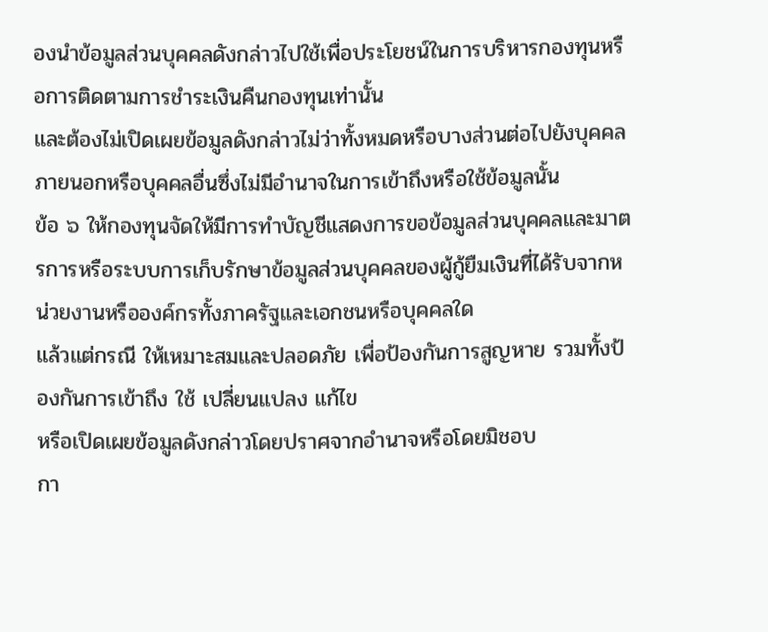องนำข้อมูลส่วนบุคคลดังกล่าวไปใช้เพื่อประโยชน์ในการบริหารกองทุนหรือการติดตามการชำระเงินคืนกองทุนเท่านั้น
และต้องไม่เปิดเผยข้อมูลดังกล่าวไม่ว่าทั้งหมดหรือบางส่วนต่อไปยังบุคคลภายนอกหรือบุคคลอื่นซึ่งไม่มีอำนาจในการเข้าถึงหรือใช้ข้อมูลนั้น
ข้อ ๖ ให้กองทุนจัดให้มีการทำบัญชีแสดงการขอข้อมูลส่วนบุคคลและมาตรการหรือระบบการเก็บรักษาข้อมูลส่วนบุคคลของผู้กู้ยืมเงินที่ได้รับจากหน่วยงานหรือองค์กรทั้งภาครัฐและเอกชนหรือบุคคลใด
แล้วแต่กรณี ให้เหมาะสมและปลอดภัย เพื่อป้องกันการสูญหาย รวมทั้งป้องกันการเข้าถึง ใช้ เปลี่ยนแปลง แก้ไข
หรือเปิดเผยข้อมูลดังกล่าวโดยปราศจากอำนาจหรือโดยมิชอบ
กา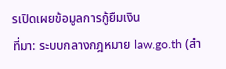รเปิดเผยข้อมูลการกู้ยืมเงิน
ที่มา: ระบบกลางกฎหมาย law.go.th (สำ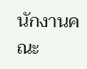นักงานคณะ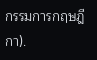กรรมการกฤษฎีกา).